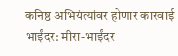कनिष्ठ अभियंत्यांवर होणार कारवाई
भाईंदर: मीरा-भाईंदर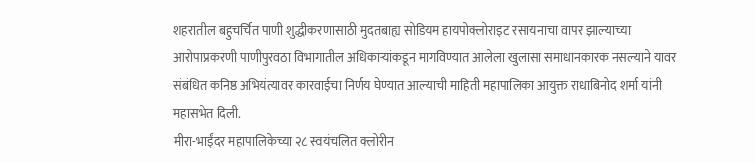शहरातील बहुचर्चित पाणी शुद्धीकरणासाठी मुदतबाह्य सोडियम हायपोक्लोराइट रसायनाचा वापर झाल्याच्या आरोपाप्रकरणी पाणीपुरवठा विभागातील अधिकाऱ्यांकडून मागविण्यात आलेला खुलासा समाधानकारक नसल्याने यावर संबंधित कनिष्ठ अभियंत्यावर कारवाईचा निर्णय घेण्यात आल्याची माहिती महापालिका आयुक्त राधाबिनोद शर्मा यांनी महासभेत दिली.
मीरा-भाईंदर महापालिकेच्या २८ स्वयंचलित क्लोरीन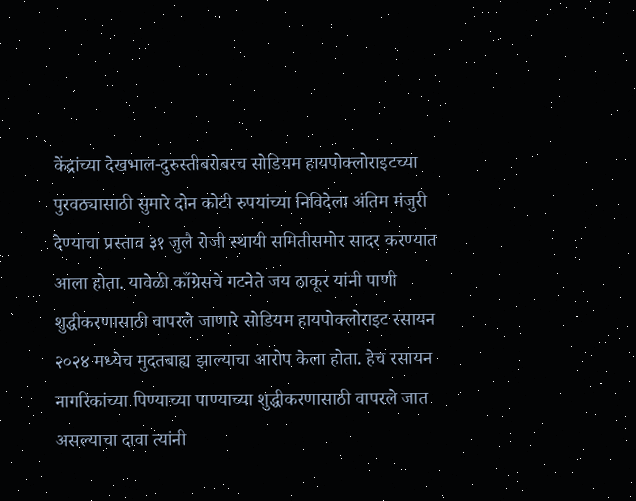केंद्रांच्या देखभाल-दुरुस्तीबरोबरच सोडियम हायपोक्लोराइटच्या पुरवठ्यासाठी सुमारे दोन कोटी रुपयांच्या निविदेला अंतिम मंजुरी देण्याचा प्रस्ताव ३१ जुलै रोजी स्थायी समितीसमोर सादर करण्यात आला होता. यावेळी काँग्रेसचे गटनेते जय ठाकूर यांनी पाणी शुद्धीकरणासाठी वापरले जाणारे सोडियम हायपोक्लोराइट रसायन २०२४ मध्येच मुदतबाह्य झाल्याचा आरोप केला होता. हेच रसायन नागरिकांच्या पिण्याच्या पाण्याच्या शुद्धीकरणासाठी वापरले जात असल्याचा दावा त्यांनी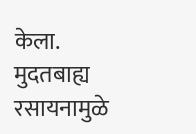केला.
मुदतबाह्य रसायनामुळे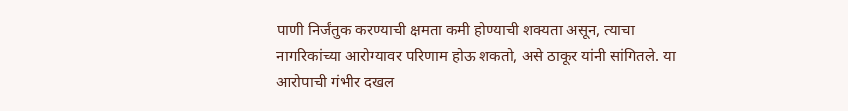पाणी निर्जंतुक करण्याची क्षमता कमी होण्याची शक्यता असून, त्याचा नागरिकांच्या आरोग्यावर परिणाम होऊ शकतो, असे ठाकूर यांनी सांगितले. या आरोपाची गंभीर दखल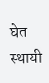घेत स्थायी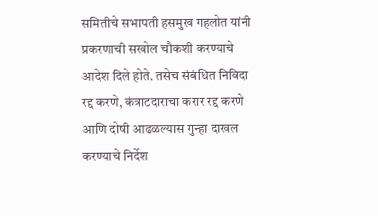समितीचे सभापती हसमुख गहलोत यांनी प्रकरणाची सखोल चौकशी करण्याचे आदेश दिले होते. तसेच संबंधित निविदा रद्द करणे, कंत्राटदाराचा करार रद्द करणे आणि दोषी आढळल्यास गुन्हा दाखल करण्याचे निर्देश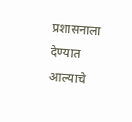प्रशासनाला देण्यात आल्याचे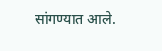सांगण्यात आले.